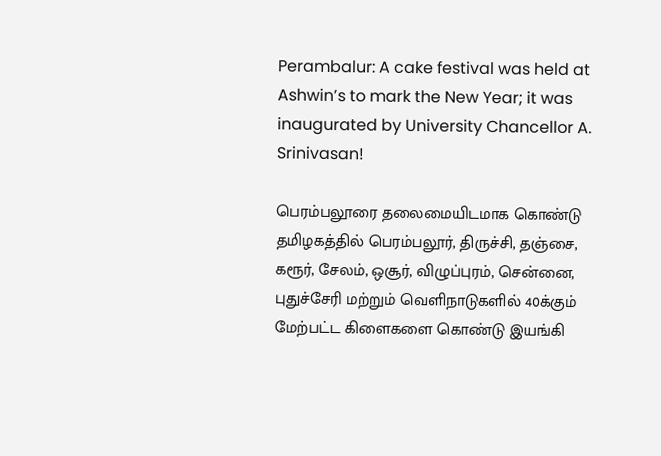Perambalur: A cake festival was held at Ashwin’s to mark the New Year; it was inaugurated by University Chancellor A. Srinivasan!

பெரம்பலூரை தலைமையிடமாக கொண்டு தமிழகத்தில் பெரம்பலூர், திருச்சி, தஞ்சை, கரூர், சேலம், ஒசூர், விழுப்புரம், சென்னை, புதுச்சேரி மற்றும் வெளிநாடுகளில் 40க்கும் மேற்பட்ட கிளைகளை கொண்டு இயங்கி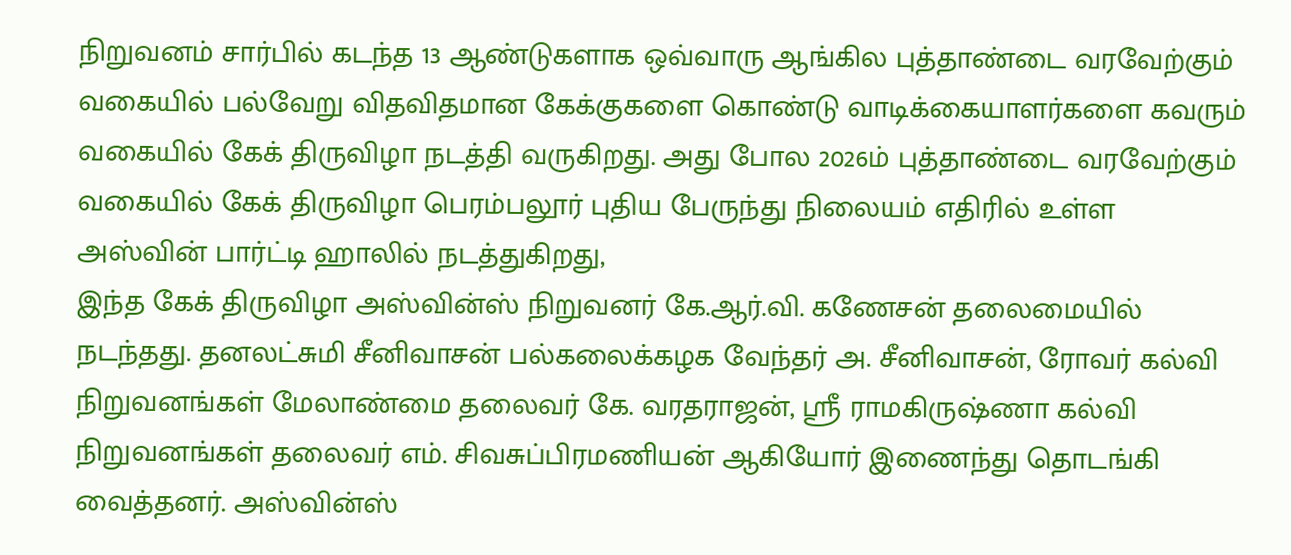நிறுவனம் சார்பில் கடந்த 13 ஆண்டுகளாக ஒவ்வாரு ஆங்கில புத்தாண்டை வரவேற்கும் வகையில் பல்வேறு விதவிதமான கேக்குகளை கொண்டு வாடிக்கையாளர்களை கவரும் வகையில் கேக் திருவிழா நடத்தி வருகிறது. அது போல 2026ம் புத்தாண்டை வரவேற்கும் வகையில் கேக் திருவிழா பெரம்பலூர் புதிய பேருந்து நிலையம் எதிரில் உள்ள அஸ்வின் பார்ட்டி ஹாலில் நடத்துகிறது,
இந்த கேக் திருவிழா அஸ்வின்ஸ் நிறுவனர் கே.ஆர்.வி. கணேசன் தலைமையில் நடந்தது. தனலட்சுமி சீனிவாசன் பல்கலைக்கழக வேந்தர் அ. சீனிவாசன், ரோவர் கல்வி நிறுவனங்கள் மேலாண்மை தலைவர் கே. வரதராஜன், ஸ்ரீ ராமகிருஷ்ணா கல்வி நிறுவனங்கள் தலைவர் எம். சிவசுப்பிரமணியன் ஆகியோர் இணைந்து தொடங்கி வைத்தனர். அஸ்வின்ஸ்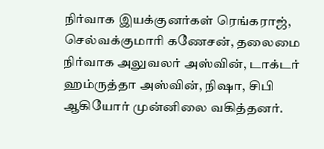நிர்வாக இயக்குனர்கள் ரெங்கராஜ், செல்வக்குமாரி கணேசன், தலைமை நிர்வாக அலுவலர் அஸ்வின், டாக்டர் ஹம்ருத்தா அஸ்வின், நிஷா, சிபி ஆகியோர் முன்னிலை வகித்தனர்.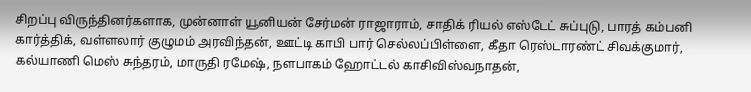சிறப்பு விருந்தினர்களாக, முன்னாள் யூனியன் சேர்மன் ராஜாராம், சாதிக் ரியல் எஸ்டேட் சுப்புடு, பாரத் கம்பனி கார்த்திக், வள்ளலார் குழுமம் அரவிந்தன், ஊட்டி காபி பார் செல்லப்பிள்ளை, கீதா ரெஸ்டாரண்ட் சிவக்குமார், கல்யாணி மெஸ் சுந்தரம், மாருதி ரமேஷ், நளபாகம் ஹோட்டல் காசிவிஸ்வநாதன்,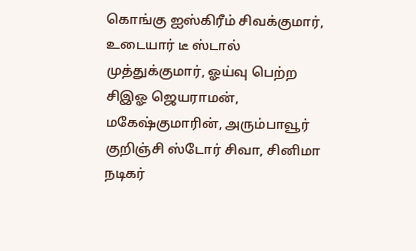கொங்கு ஐஸ்கிரீம் சிவக்குமார், உடையார் டீ ஸ்டால் முத்துக்குமார், ஓய்வு பெற்ற சிஇஓ ஜெயராமன், மகேஷ்குமாரின், அரும்பாவூர் குறிஞ்சி ஸ்டோர் சிவா, சினிமா நடிகர்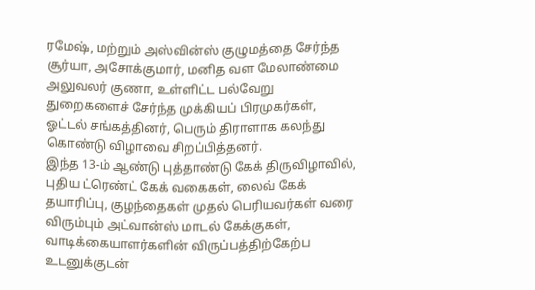ரமேஷ், மற்றும் அஸ்வின்ஸ் குழுமத்தை சேர்ந்த சூர்யா, அசோக்குமார், மனித வள மேலாண்மை அலுவலர் குணா, உள்ளிட்ட பல்வேறு துறைகளைச் சேர்ந்த முக்கியப் பிரமுகர்கள், ஓட்டல் சங்கத்தினர், பெரும் திராளாக கலந்து கொண்டு விழாவை சிறப்பித்தனர்.
இந்த 13-ம் ஆண்டு புத்தாண்டு கேக் திருவிழாவில், புதிய ட்ரெண்ட் கேக் வகைகள், லைவ் கேக் தயாரிப்பு, குழந்தைகள் முதல் பெரியவர்கள் வரை விரும்பும் அட்வான்ஸ் மாடல் கேக்குகள், வாடிக்கையாளர்களின் விருப்பத்திற்கேற்ப உடனுக்குடன்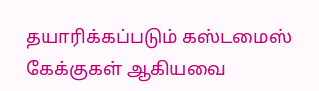தயாரிக்கப்படும் கஸ்டமைஸ் கேக்குகள் ஆகியவை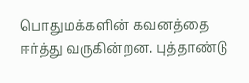பொதுமக்களின் கவனத்தை ஈர்த்து வருகின்றன. புத்தாண்டு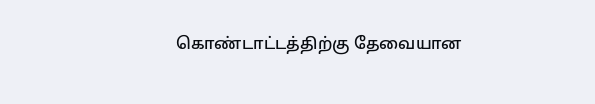கொண்டாட்டத்திற்கு தேவையான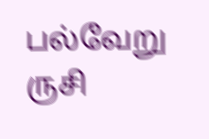பல்வேறு ருசி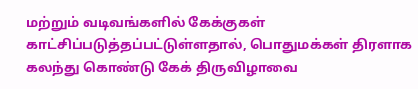மற்றும் வடிவங்களில் கேக்குகள் காட்சிப்படுத்தப்பட்டுள்ளதால், பொதுமக்கள் திரளாக கலந்து கொண்டு கேக் திருவிழாவை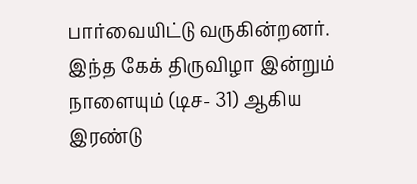பார்வையிட்டு வருகின்றனர். இந்த கேக் திருவிழா இன்றும் நாளையும் (டிச- 31) ஆகிய இரண்டு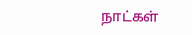நாட்கள்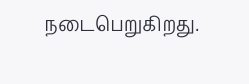நடைபெறுகிறது.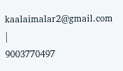kaalaimalar2@gmail.com |
9003770497